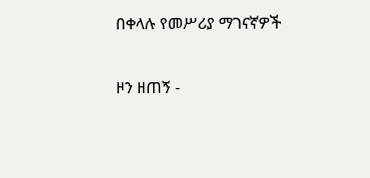በቀላሉ የመሥሪያ ማገናኛዎች

ዞን ዘጠኝ -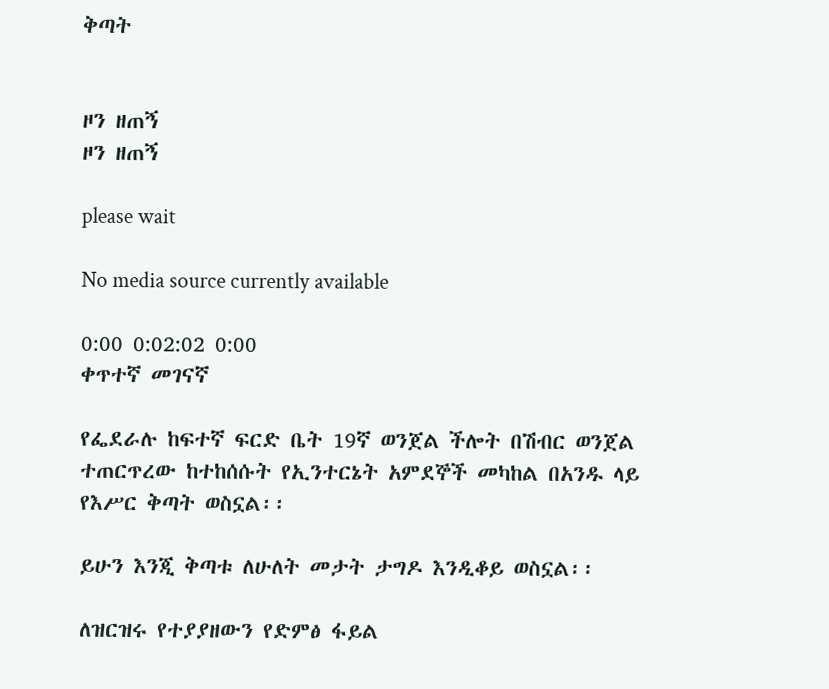ቅጣት


ዞን ዘጠኝ
ዞን ዘጠኝ

please wait

No media source currently available

0:00 0:02:02 0:00
ቀጥተኛ መገናኛ

የፌደራሉ ከፍተኛ ፍርድ ቤት 19ኛ ወንጀል ችሎት በሽብር ወንጀል ተጠርጥረው ከተከሰሱት የኢንተርኔት አምደኞች መካከል በአንዱ ላይ የእሥር ቅጣት ወስኗል፡፡

ይሁን እንጂ ቅጣቱ ለሁለት መታት ታግዶ እንዲቆይ ወስኗል፡፡

ለዝርዝሩ የተያያዘውን የድምፅ ፋይል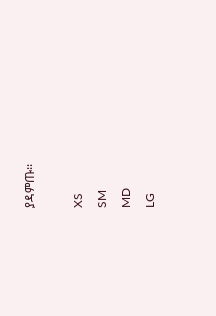ያዳምጡ፡፡

XS
SM
MD
LG